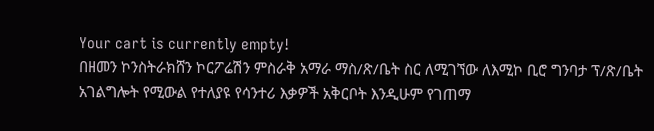Your cart is currently empty!
በዘመን ኮንስትራክሸን ኮርፖሬሽን ምስራቅ አማራ ማስ/ጽ/ቤት ስር ለሚገኘው ለእሚኮ ቢሮ ግንባታ ፕ/ጽ/ቤት አገልግሎት የሚውል የተለያዩ የሳንተሪ እቃዎች አቅርቦት እንዲሁም የገጠማ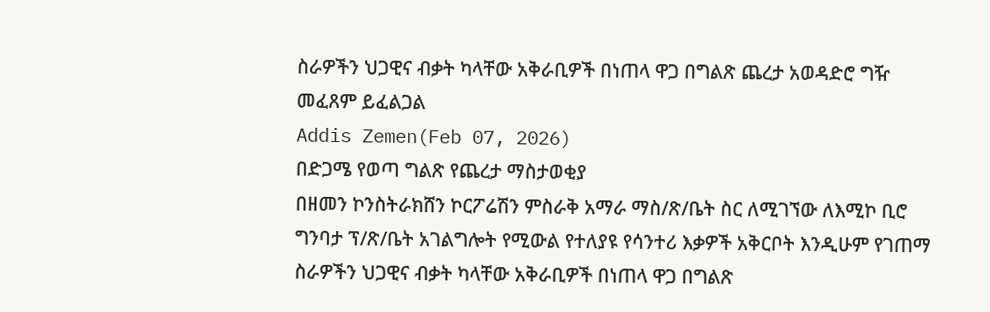ስራዎችን ህጋዊና ብቃት ካላቸው አቅራቢዎች በነጠላ ዋጋ በግልጽ ጨረታ አወዳድሮ ግዥ መፈጸም ይፈልጋል
Addis Zemen(Feb 07, 2026)
በድጋሜ የወጣ ግልጽ የጨረታ ማስታወቂያ
በዘመን ኮንስትራክሸን ኮርፖሬሽን ምስራቅ አማራ ማስ/ጽ/ቤት ስር ለሚገኘው ለእሚኮ ቢሮ ግንባታ ፕ/ጽ/ቤት አገልግሎት የሚውል የተለያዩ የሳንተሪ እቃዎች አቅርቦት እንዲሁም የገጠማ ስራዎችን ህጋዊና ብቃት ካላቸው አቅራቢዎች በነጠላ ዋጋ በግልጽ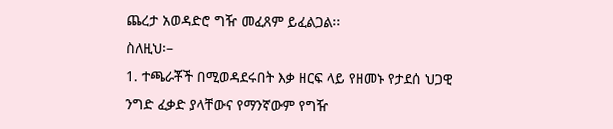ጨረታ አወዳድሮ ግዥ መፈጸም ይፈልጋል፡፡
ስለዚህ፡–
1. ተጫራቾች በሚወዳደሩበት እቃ ዘርፍ ላይ የዘመኑ የታደሰ ህጋዊ ንግድ ፈቃድ ያላቸውና የማንኛውም የግዥ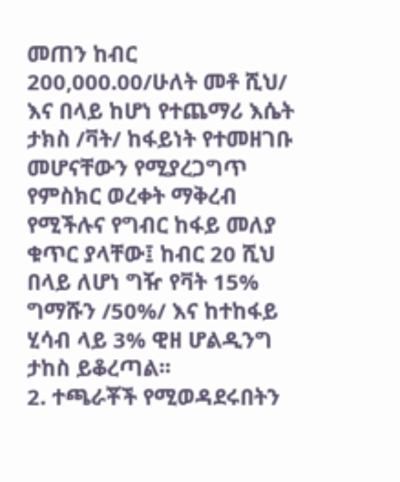መጠን ከብር 200,000.00/ሁለት መቶ ሺህ/ እና በላይ ከሆነ የተጨማሪ እሴት ታክስ /ቫት/ ከፋይነት የተመዘገቡ መሆናቸውን የሚያረጋግጥ የምስክር ወረቀት ማቅረብ የሚችሉና የግብር ከፋይ መለያ ቁጥር ያላቸው፤ ከብር 20 ሺህ በላይ ለሆነ ግዥ የቫት 15% ግማሹን /50%/ እና ከተከፋይ ሂሳብ ላይ 3% ዊዘ ሆልዲንግ ታከስ ይቆረጣል፡፡
2. ተጫራቾች የሚወዳደሩበትን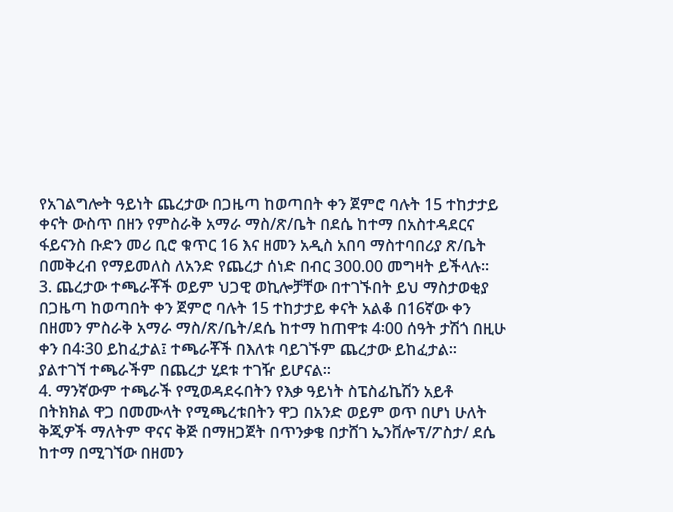የአገልግሎት ዓይነት ጨረታው በጋዜጣ ከወጣበት ቀን ጀምሮ ባሉት 15 ተከታታይ ቀናት ውስጥ በዘን የምስራቅ አማራ ማስ/ጽ/ቤት በደሴ ከተማ በአስተዳደርና ፋይናንስ ቡድን መሪ ቢሮ ቁጥር 16 እና ዘመን አዲስ አበባ ማስተባበሪያ ጽ/ቤት በመቅረብ የማይመለስ ለአንድ የጨረታ ሰነድ በብር 300.00 መግዛት ይችላሉ፡፡
3. ጨረታው ተጫራቾች ወይም ህጋዊ ወኪሎቻቸው በተገኙበት ይህ ማስታወቂያ በጋዜጣ ከወጣበት ቀን ጀምሮ ባሉት 15 ተከታታይ ቀናት አልቆ በ16ኛው ቀን በዘመን ምስራቅ አማራ ማስ/ጽ/ቤት/ደሴ ከተማ ከጠዋቱ 4፡00 ሰዓት ታሽጎ በዚሁ ቀን በ4፡30 ይከፈታል፤ ተጫራቾች በእለቱ ባይገኙም ጨረታው ይከፈታል፡፡ ያልተገኘ ተጫራችም በጨረታ ሂደቱ ተገዥ ይሆናል፡፡
4. ማንኛውም ተጫራች የሚወዳደሩበትን የእቃ ዓይነት ስፔስፊኬሽን አይቶ በትክክል ዋጋ በመሙላት የሚጫረቱበትን ዋጋ በአንድ ወይም ወጥ በሆነ ሁለት ቅጂዎች ማለትም ዋናና ቅጅ በማዘጋጀት በጥንቃቄ በታሸገ ኤንቨሎፕ/ፖስታ/ ደሴ ከተማ በሚገኘው በዘመን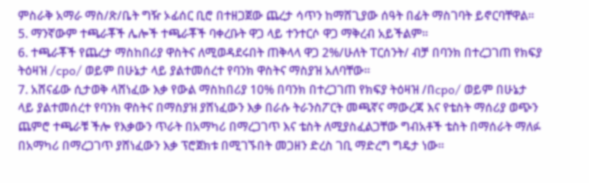ምስራቅ አማራ ማስ/ጽ/ቤት ግዥ ኦፊሰር ቢሮ በተዘጋጀው ጨረታ ሳጥን ከማሸጊያው ሰዓት በፊት ማስገባት ይኖርባቸዋል፡፡
5. ማንኛውም ተጫራቾች ሌሎች ተጫራቾች ባቀረቡት ዋጋ ላይ ተንተርሶ ዋጋ ማቅረብ አይችልም፡፡
6. ተጫራቾች የጨረታ ማስከበሪያ ዋስትና ለሚወዳደሩበት ጠቅላላ ዋጋ 2%/ሁለት ፐርሰንት/ ብቻ በባንክ በተረጋገጠ የክፍያ ትዕዛዝ /cpo/ ወይም በሁኔታ ላይ ያልተመሰረተ የባንክ ዋስትና ማስያዝ አለባቸው።
7. አሸናፊው ሲታወቅ ላሸነፈው እቃ የውል ማስከበሪያ 10% በባንክ በተረጋገጠ የክፍያ ትዕዛዝ /በcpo/ ወይም በሁኔታ ላይ ያልተመሰረተ የባንክ ዋስትና በማስያዝ ያሸነፈውን እቃ በራሱ ትራንስፖርት መጫኛና ማውረጃ እና የቴስት ማሰሪያ ወጭን ጨምሮ ተጫራቹ ችሎ የእቃውን ጥራት በአማካሪ በማረጋገጥ እና ቴስት ለሚያስፈልጋቸው ግብአቶች ቴስት በማሰራት ማለፉ በአማካሪ በማረጋገጥ ያሸነፈውን እቃ ፕሮጀክቱ በሚገኙበት መጋዘን ድረስ ገቢ ማድረግ ግዴታ ነው።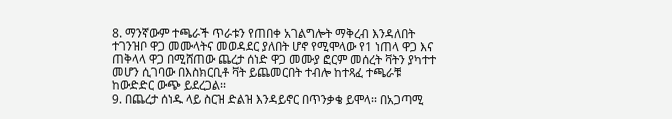8. ማንኛውም ተጫራች ጥራቱን የጠበቀ አገልግሎት ማቅረብ እንዳለበት ተገንዝቦ ዋጋ መሙላትና መወዳደር ያለበት ሆኖ የሚሞላው የ1 ነጠላ ዋጋ እና ጠቅላላ ዋጋ በሚሸጠው ጨረታ ሰነድ ዋጋ መሙያ ፎርም መሰረት ቫትን ያካተተ መሆን ሲገባው በእስክርቢቶ ቫት ይጨመርበት ተብሎ ከተጻፈ ተጫራቹ ከውድድር ውጭ ይደረጋል፡፡
9. በጨረታ ሰነዱ ላይ ስርዝ ድልዝ እንዳይኖር በጥንቃቄ ይሞላ፡፡ በአጋጣሚ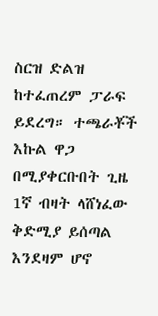ስርዝ ድልዝ ከተፈጠረም ፓራፍ ይደረግ። ተጫራቾች እኩል ዋጋ በሚያቀርቡበት ጊዜ 1ኛ ብዛት ላሸነፈው ቅድሚያ ይሰጣል እንደዛም ሆኖ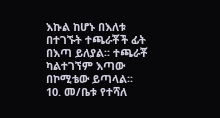እኩል ከሆኑ በእለቱ በተገኙት ተጫራቾች ፊት በእጣ ይለያል፡፡ ተጫራቾ ካልተገኘም እጣው በኮሚቴው ይጣላል፡፡
10. መ/ቤቱ የተሻለ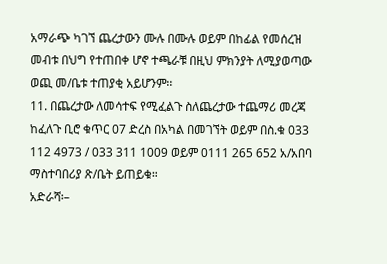አማራጭ ካገኘ ጨረታውን ሙሉ በሙሉ ወይም በከፊል የመሰረዝ መብቱ በህግ የተጠበቀ ሆኖ ተጫራቹ በዚህ ምክንያት ለሚያወጣው ወጪ መ/ቤቱ ተጠያቂ አይሆንም፡፡
11. በጨረታው ለመሳተፍ የሚፈልጉ ስለጨረታው ተጨማሪ መረጃ ከፈለጉ ቢሮ ቁጥር 07 ድረስ በአካል በመገኘት ወይም በስ.ቁ 033 112 4973 / 033 311 1009 ወይም 0111 265 652 አ/አበባ ማስተባበሪያ ጽ/ቤት ይጠይቁ።
አድራሻ፡–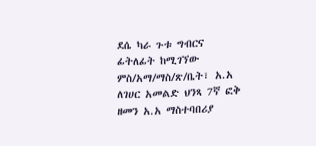ደሴ ካራ ጉቱ ግብርና ፊትለፊት ከሚገኘው ምስ/አማ/ማስ/ጽ/ቤት፣ አ.አ ለገሀር አመልድ ህንጻ 7ኛ ፎቅ ዘመን አ.አ ማስተባበሪያ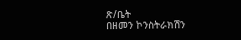ጽ/ቤት
በዘመን ኮንስትራክሽን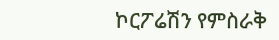ኮርፖሬሽን የምስራቅ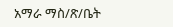አማራ ማስ/ጽ/ቤት